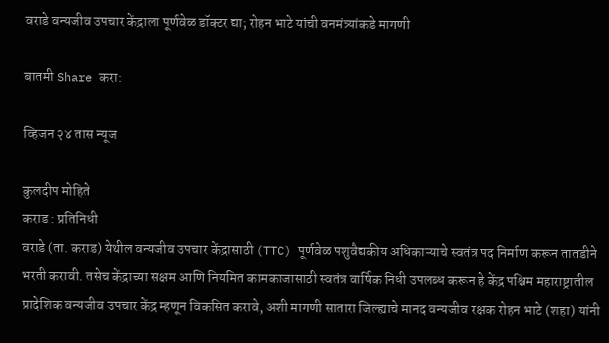वराडे वन्यजीव उपचार केंद्राला पूर्णवेळ डॉक्टर द्या; रोहन भाटे यांची वनमंत्र्यांकडे मागणी

बातमी Share करा:

व्हिजन २४ तास न्यूज

कुलदीप मोहिते
कराड : प्रतिनिधी
वराडे (ता. कराड) येथील वन्यजीव उपचार केंद्रासाठी (TTC) पूर्णवेळ पशुवैद्यकीय अधिकाऱ्याचे स्वतंत्र पद निर्माण करून तातडीने भरती करावी. तसेच केंद्राच्या सक्षम आणि नियमित कामकाजासाठी स्वतंत्र वार्षिक निधी उपलब्ध करून हे केंद्र पश्चिम महाराष्ट्रातील प्रादेशिक वन्यजीव उपचार केंद्र म्हणून विकसित करावे, अशी मागणी सातारा जिल्ह्याचे मानद वन्यजीव रक्षक रोहन भाटे (शहा) यांनी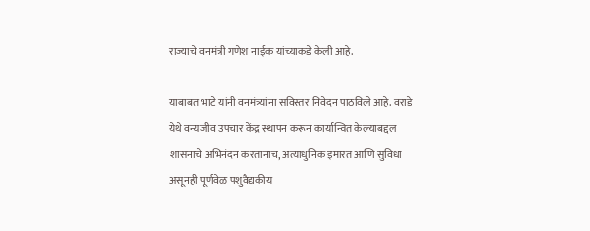राज्याचे वनमंत्री गणेश नाईक यांच्याकडे केली आहे.

याबाबत भाटे यांनी वनमंत्र्यांना सविस्तर निवेदन पाठविले आहे. वराडे येथे वन्यजीव उपचार केंद्र स्थापन करून कार्यान्वित केल्याबद्दल शासनाचे अभिनंदन करतानाच, अत्याधुनिक इमारत आणि सुविधा असूनही पूर्णवेळ पशुवैद्यकीय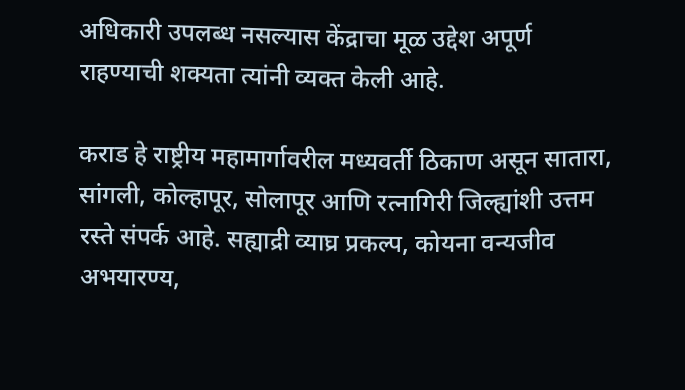अधिकारी उपलब्ध नसल्यास केंद्राचा मूळ उद्देश अपूर्ण राहण्याची शक्यता त्यांनी व्यक्त केली आहे.

कराड हे राष्ट्रीय महामार्गावरील मध्यवर्ती ठिकाण असून सातारा, सांगली, कोल्हापूर, सोलापूर आणि रत्नागिरी जिल्ह्यांशी उत्तम रस्ते संपर्क आहे. सह्याद्री व्याघ्र प्रकल्प, कोयना वन्यजीव अभयारण्य,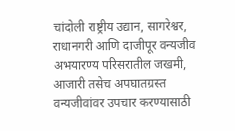चांदोली राष्ट्रीय उद्यान, सागरेश्वर, राधानगरी आणि दाजीपूर वन्यजीव अभयारण्य परिसरातील जखमी, आजारी तसेच अपघातग्रस्त वन्यजीवांवर उपचार करण्यासाठी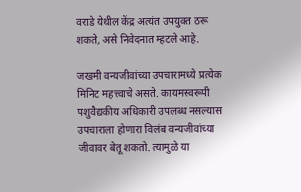वराडे येथील केंद्र अत्यंत उपयुक्त ठरू शकते, असे निवेदनात म्हटले आहे.

जखमी वन्यजीवांच्या उपचारामध्ये प्रत्येक मिनिट महत्त्वाचे असते. कायमस्वरूपी पशुवैद्यकीय अधिकारी उपलब्ध नसल्यास उपचाराला होणारा विलंब वन्यजीवांच्या जीवावर बेतू शकतो. त्यामुळे या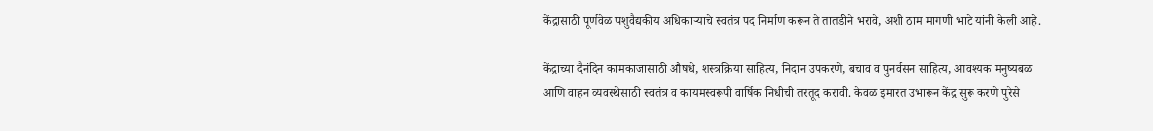केंद्रासाठी पूर्णवेळ पशुवैद्यकीय अधिकाऱ्याचे स्वतंत्र पद निर्माण करून ते तातडीने भरावे, अशी ठाम मागणी भाटे यांनी केली आहे.

केंद्राच्या दैनंदिन कामकाजासाठी औषधे, शस्त्रक्रिया साहित्य, निदान उपकरणे, बचाव व पुनर्वसन साहित्य, आवश्यक मनुष्यबळ आणि वाहन व्यवस्थेसाठी स्वतंत्र व कायमस्वरूपी वार्षिक निधीची तरतूद करावी. केवळ इमारत उभारून केंद्र सुरू करणे पुरेसे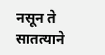नसून ते सातत्याने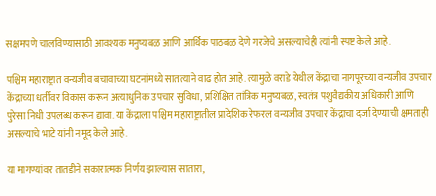सक्षमपणे चालविण्यासाठी आवश्यक मनुष्यबळ आणि आर्थिक पाठबळ देणे गरजेचे असल्याचेही त्यांनी स्पष्ट केले आहे.

पश्चिम महाराष्ट्रात वन्यजीव बचावाच्या घटनांमध्ये सातत्याने वाढ होत आहे. त्यामुळे वराडे येथील केंद्राचा नागपूरच्या वन्यजीव उपचार केंद्राच्या धर्तीवर विकास करून अत्याधुनिक उपचार सुविधा, प्रशिक्षित तांत्रिक मनुष्यबळ, स्वतंत्र पशुवैद्यकीय अधिकारी आणि पुरेसा निधी उपलब्ध करून द्यावा. या केंद्राला पश्चिम महाराष्ट्रातील प्रादेशिक रेफरल वन्यजीव उपचार केंद्राचा दर्जा देण्याची क्षमताही असल्याचे भाटे यांनी नमूद केले आहे.

या मागण्यांवर तातडीने सकारात्मक निर्णय झाल्यास सातारा,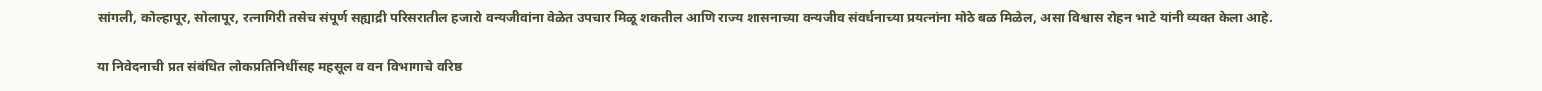सांगली, कोल्हापूर, सोलापूर, रत्नागिरी तसेच संपूर्ण सह्याद्री परिसरातील हजारो वन्यजीवांना वेळेत उपचार मिळू शकतील आणि राज्य शासनाच्या वन्यजीव संवर्धनाच्या प्रयत्नांना मोठे बळ मिळेल, असा विश्वास रोहन भाटे यांनी व्यक्त केला आहे.

या निवेदनाची प्रत संबंधित लोकप्रतिनिधींसह महसूल व वन विभागाचे वरिष्ठ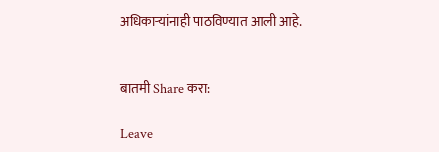अधिकाऱ्यांनाही पाठविण्यात आली आहे.


बातमी Share करा:

Leave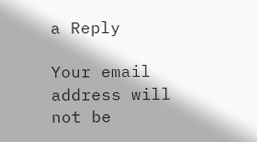a Reply

Your email address will not be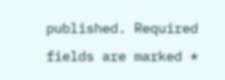published. Required fields are marked *